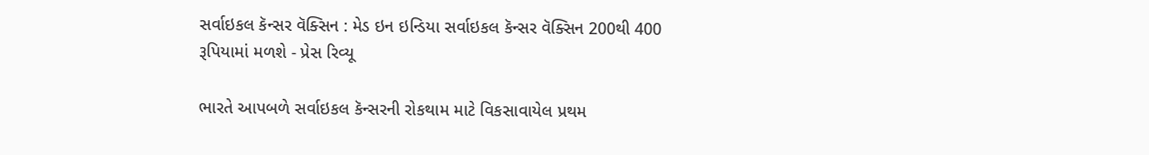સર્વાઇકલ કૅન્સર વૅક્સિન : મેડ ઇન ઇન્ડિયા સર્વાઇકલ કૅન્સર વૅક્સિન 200થી 400 રૂપિયામાં મળશે - પ્રેસ રિવ્યૂ

ભારતે આપબળે સર્વાઇકલ કૅન્સરની રોકથામ માટે વિકસાવાયેલ પ્રથમ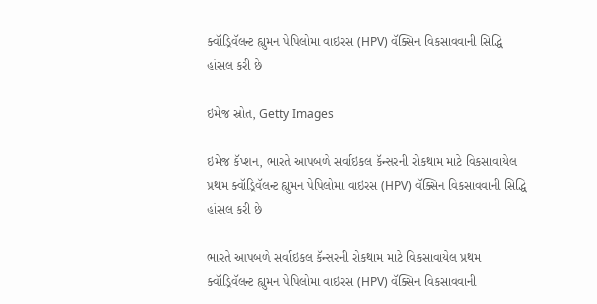ક્વૉડ્રિવૅલન્ટ હ્યુમન પેપિલોમા વાઇરસ (HPV) વૅક્સિન વિકસાવવાની સિદ્ધિ હાંસલ કરી છે

ઇમેજ સ્રોત, Getty Images

ઇમેજ કૅપ્શન, ભારતે આપબળે સર્વાઇકલ કૅન્સરની રોકથામ માટે વિકસાવાયેલ પ્રથમ ક્વૉડ્રિવૅલન્ટ હ્યુમન પેપિલોમા વાઇરસ (HPV) વૅક્સિન વિકસાવવાની સિદ્ધિ હાંસલ કરી છે

ભારતે આપબળે સર્વાઇકલ કૅન્સરની રોકથામ માટે વિકસાવાયેલ પ્રથમ ક્વૉડ્રિવૅલન્ટ હ્યુમન પેપિલોમા વાઇરસ (HPV) વૅક્સિન વિકસાવવાની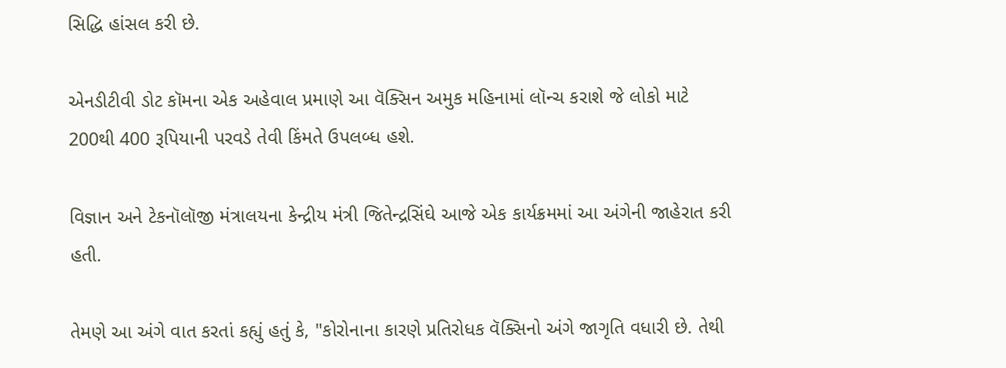સિદ્ધિ હાંસલ કરી છે.

એનડીટીવી ડોટ કૉમના એક અહેવાલ પ્રમાણે આ વૅક્સિન અમુક મહિનામાં લૉન્ચ કરાશે જે લોકો માટે 200થી 400 રૂપિયાની પરવડે તેવી કિંમતે ઉપલબ્ધ હશે.

વિજ્ઞાન અને ટેકનૉલૉજી મંત્રાલયના કેન્દ્રીય મંત્રી જિતેન્દ્રસિંઘે આજે એક કાર્યક્રમમાં આ અંગેની જાહેરાત કરી હતી.

તેમણે આ અંગે વાત કરતાં કહ્યું હતું કે, "કોરોનાના કારણે પ્રતિરોધક વૅક્સિનો અંગે જાગૃતિ વધારી છે. તેથી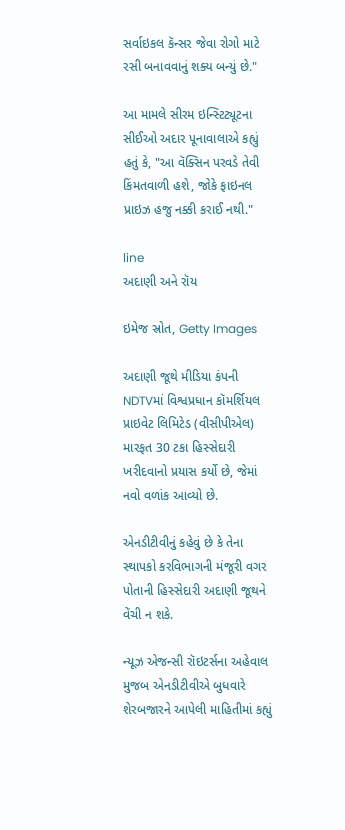સર્વાઇકલ કૅન્સર જેવા રોગો માટે રસી બનાવવાનું શક્ય બન્યું છે."

આ મામલે સીરમ ઇન્સ્ટિટ્યૂટના સીઈઓ અદાર પૂનાવાલાએ કહ્યું હતું કે, "આ વૅક્સિન પરવડે તેવી કિંમતવાળી હશે, જોકે ફાઇનલ પ્રાઇઝ હજુ નક્કી કરાઈ નથી."

line
અદાણી અને રૉય

ઇમેજ સ્રોત, Getty Images

અદાણી જૂથે મીડિયા કંપની NDTVમાં વિશ્વપ્રધાન કૉમર્શિયલ પ્રાઇવેટ લિમિટેડ (વીસીપીએલ) મારફત 30 ટકા હિસ્સેદારી ખરીદવાનો પ્રયાસ કર્યો છે, જેમાં નવો વળાંક આવ્યો છે.

એનડીટીવીનું કહેવું છે કે તેના સ્થાપકો કરવિભાગની મંજૂરી વગર પોતાની હિસ્સેદારી અદાણી જૂથને વેંચી ન શકે.

ન્યૂઝ એજન્સી રૉઇટર્સના અહેવાલ મુજબ એનડીટીવીએ બુધવારે શેરબજારને આપેલી માહિતીમાં કહ્યું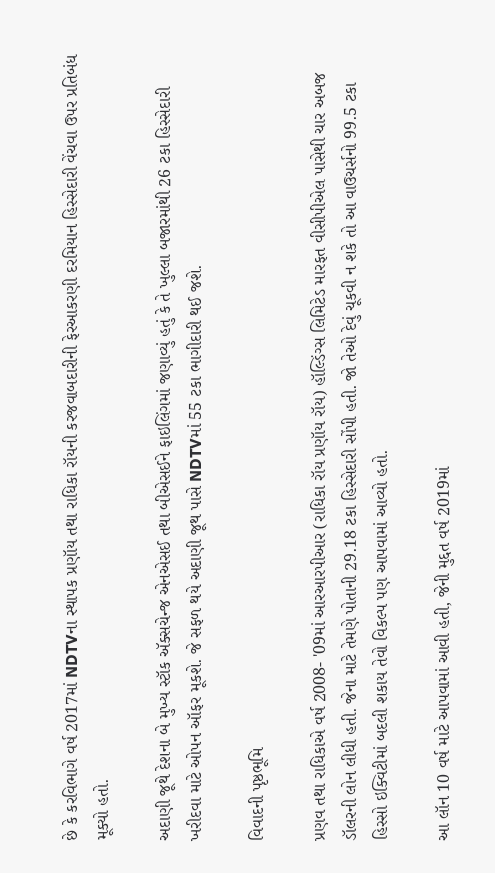છે કે કરવિભાગે વર્ષ 2017માં NDTVના સ્થાપક પ્રણૉય તથા રાધિકા રૉયની કરજવાબદારીની ફેરઆકરણી દરમિયાન હિસ્સેદારી વેંચવા ઉપર પ્રતિબંધ મૂક્યો હતો.

અદાણી જૂથે દેશના બે મુખ્ય સ્ટૉક ઍક્સચેન્જ એનએસઈ તથા બીએસઈને ફાઇલિંગમાં જણાવ્યું હતું કે તે ખુલ્લા બજારમાંથી 26 ટકા હિસ્સેદારી ખરીદવા માટે ઓપન ઑફર મૂકશે. જે સફળ થયે અદાણી જૂથ પાસે NDTVમાં 55 ટકા ભાગીદારી થઈ જશે.

વિવાદની પૃષ્ઠભૂમિ

પ્રણવ તથા રાધિકાએ વર્ષ 2008- '09માં આરઆરપીઆર (રાધિકા રૉય પ્રણૉય રૉય) હૉલ્ડિંગ્સ લિમિટેડ મારફત વીસીપીએલ પાસેથી ચાર અબજ ડૉલરની લોન લીધી હતી. જેના માટે તેમણે પોતાની 29.18 ટકા હિસ્સેદારી સોંપી હતી. જો તેઓ દેવું ચૂકવી ન શકે તો આ વાઉચર્સનો 99.5 ટકા હિસ્સો ઇક્વિટીમાં બદલી શકાય તેવો વિકલ્પ પણ આપવામાં આવ્યો હતો.

આ લૉન 10 વર્ષ માટે આપવામાં આવી હતી, જેની મુદ્દત વર્ષ 2019માં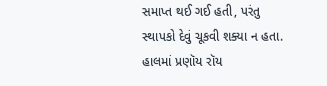સમાપ્ત થઈ ગઈ હતી, પરંતુ સ્થાપકો દેવું ચૂકવી શક્યા ન હતા. હાલમાં પ્રણૉય રૉય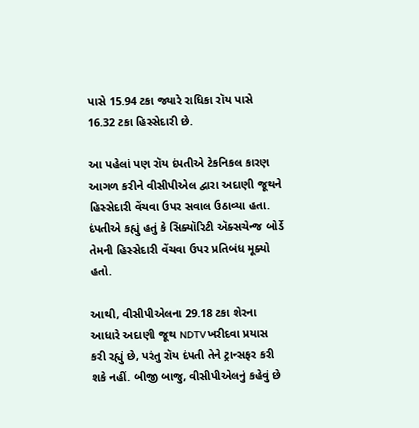પાસે 15.94 ટકા જ્યારે રાધિકા રૉય પાસે 16.32 ટકા હિસ્સેદારી છે.

આ પહેલાં પણ રૉય દંપતીએ ટેકનિકલ કારણ આગળ કરીને વીસીપીએલ દ્વારા અદાણી જૂથને હિસ્સેદારી વેંચવા ઉપર સવાલ ઉઠાવ્યા હતા. દંપતીએ કહ્યું હતું કે સિક્યૉરિટી ઍક્સચેન્જ બોર્ડે તેમની હિસ્સેદારી વેંચવા ઉપર પ્રતિબંધ મૂક્યો હતો.

આથી, વીસીપીએલના 29.18 ટકા શેરના આધારે અદાણી જૂથ NDTV ખરીદવા પ્રયાસ કરી રહ્યું છે, પરંતુ રૉય દંપતી તેને ટ્રાન્સફર કરી શકે નહીં. બીજી બાજુ, વીસીપીએલનું કહેવું છે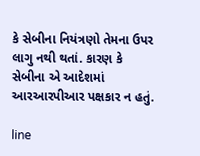કે સેબીના નિયંત્રણો તેમના ઉપર લાગુ નથી થતાં. કારણ કે સેબીના એ આદેશમાં આરઆરપીઆર પક્ષકાર ન હતું.

line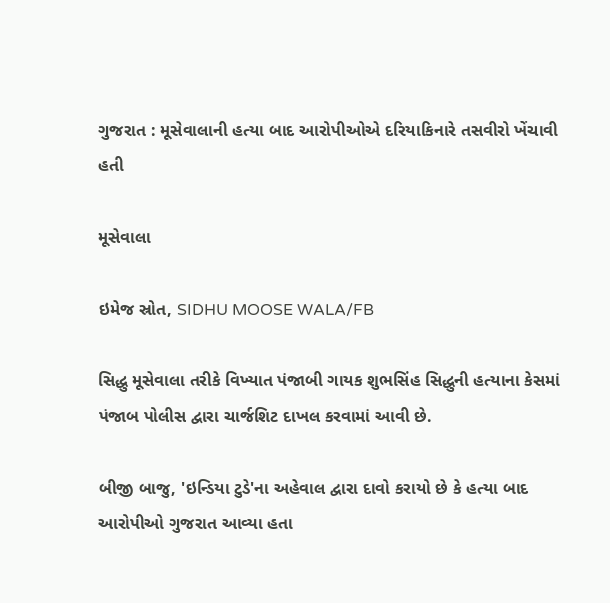ગુજરાત : મૂસેવાલાની હત્યા બાદ આરોપીઓએ દરિયાકિનારે તસવીરો ખેંચાવી હતી

મૂસેવાલા

ઇમેજ સ્રોત, SIDHU MOOSE WALA/FB

સિદ્ધુ મૂસેવાલા તરીકે વિખ્યાત પંજાબી ગાયક શુભસિંહ સિદ્ધુની હત્યાના કેસમાં પંજાબ પોલીસ દ્વારા ચાર્જશિટ દાખલ કરવામાં આવી છે.

બીજી બાજુ, 'ઇન્ડિયા ટુડે'ના અહેવાલ દ્વારા દાવો કરાયો છે કે હત્યા બાદ આરોપીઓ ગુજરાત આવ્યા હતા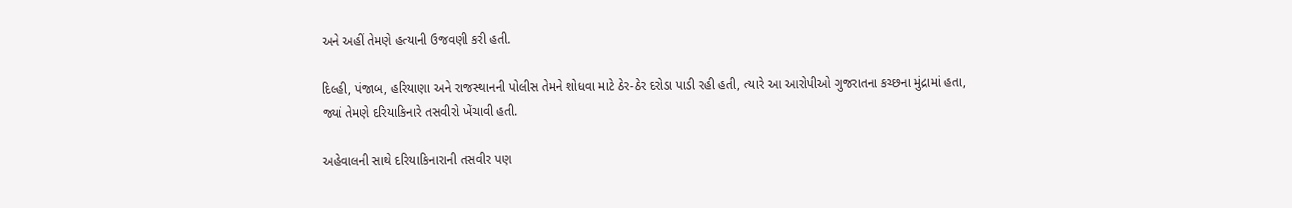અને અહીં તેમણે હત્યાની ઉજવણી કરી હતી.

દિલ્હી, પંજાબ, હરિયાણા અને રાજસ્થાનની પોલીસ તેમને શોધવા માટે ઠેર-ઠેર દરોડા પાડી રહી હતી, ત્યારે આ આરોપીઓ ગુજરાતના કચ્છના મુંદ્રામાં હતા, જ્યાં તેમણે દરિયાકિનારે તસવીરો ખેંચાવી હતી.

અહેવાલની સાથે દરિયાકિનારાની તસવીર પણ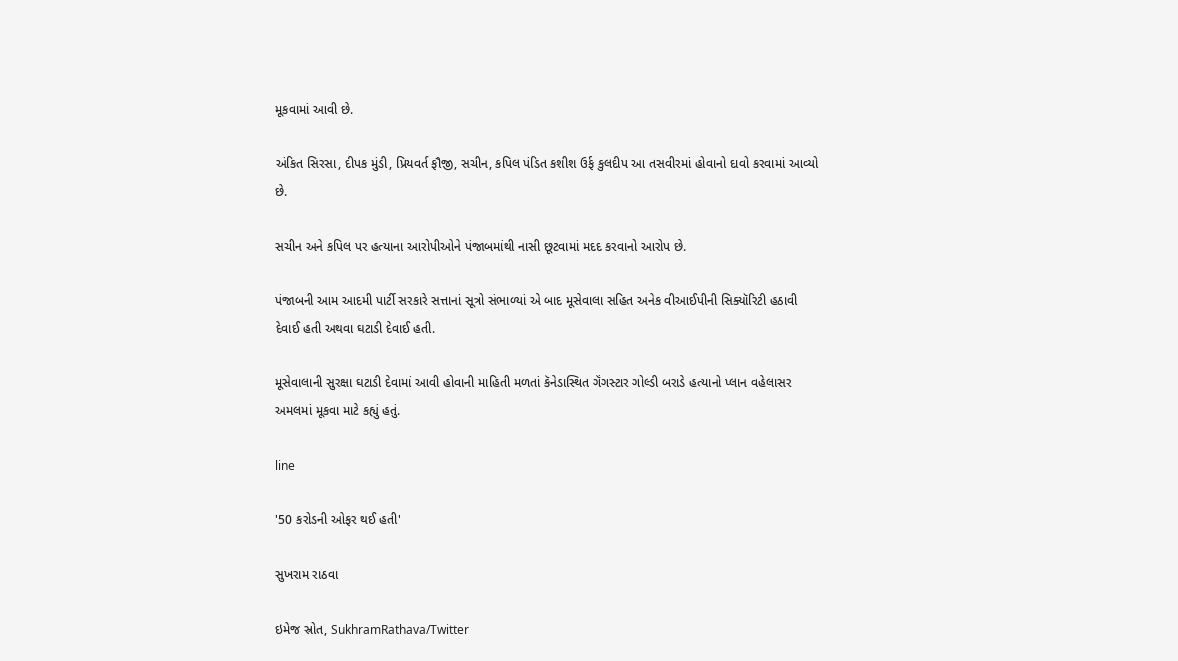મૂકવામાં આવી છે.

અંકિત સિરસા, દીપક મુંડી, પ્રિયવર્ત ફૌજી, સચીન, કપિલ પંડિત કશીશ ઉર્ફ કુલદીપ આ તસવીરમાં હોવાનો દાવો કરવામાં આવ્યો છે.

સચીન અને કપિલ પર હત્યાના આરોપીઓને પંજાબમાંથી નાસી છૂટવામાં મદદ કરવાનો આરોપ છે.

પંજાબની આમ આદમી પાર્ટી સરકારે સત્તાનાં સૂત્રો સંભાળ્યાં એ બાદ મૂસેવાલા સહિત અનેક વીઆઈપીની સિક્યૉરિટી હઠાવી દેવાઈ હતી અથવા ઘટાડી દેવાઈ હતી.

મૂસેવાલાની સુરક્ષા ઘટાડી દેવામાં આવી હોવાની માહિતી મળતાં કૅનેડાસ્થિત ગૅંગસ્ટાર ગોલ્ડી બરાડે હત્યાનો પ્લાન વહેલાસર અમલમાં મૂકવા માટે કહ્યું હતું.

line

'50 કરોડની ઓફર થઈ હતી'

સુખરામ રાઠવા

ઇમેજ સ્રોત, SukhramRathava/Twitter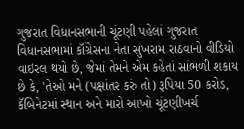ગુજરાત વિધાનસભાની ચૂંટણી પહેલાં ગુજરાત વિધાનસભામાં કૉંગ્રેસના નેતા સુખરામ રાઠવાનો વીડિયો વાઇરલ થયો છે, જેમાં તેમને એમ કહેતાં સાંભળી શકાય છે કે, 'તેઓ મને (પક્ષાંતર કરું તો) રૂપિયા 50 કરોડ, કૅબિનેટમાં સ્થાન અને મારો આખો ચૂંટણીખર્ચ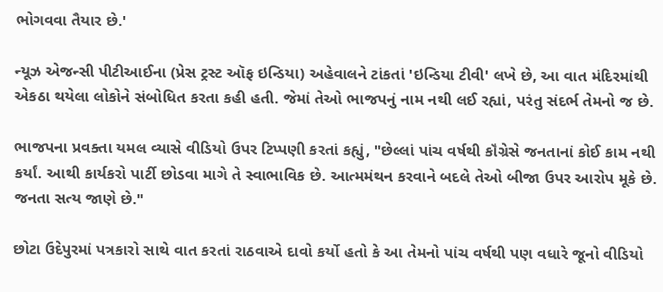ભોગવવા તૈયાર છે.'

ન્યૂઝ એજન્સી પીટીઆઈના (પ્રેસ ટ્રસ્ટ ઑફ ઇન્ડિયા) અહેવાલને ટાંકતાં 'ઇન્ડિયા ટીવી' લખે છે, આ વાત મંદિરમાંથી એકઠા થયેલા લોકોને સંબોધિત કરતા કહી હતી. જેમાં તેઓ ભાજપનું નામ નથી લઈ રહ્યાં, પરંતુ સંદર્ભ તેમનો જ છે.

ભાજપના પ્રવક્તા યમલ વ્યાસે વીડિયો ઉપર ટિપ્પણી કરતાં કહ્યું, "છેલ્લાં પાંચ વર્ષથી કૉંગ્રેસે જનતાનાં કોઈ કામ નથી કર્યાં. આથી કાર્યકરો પાર્ટી છોડવા માગે તે સ્વાભાવિક છે. આત્મમંથન કરવાને બદલે તેઓ બીજા ઉપર આરોપ મૂકે છે. જનતા સત્ય જાણે છે."

છોટા ઉદેપુરમાં પત્રકારો સાથે વાત કરતાં રાઠવાએ દાવો કર્યો હતો કે આ તેમનો પાંચ વર્ષથી પણ વધારે જૂનો વીડિયો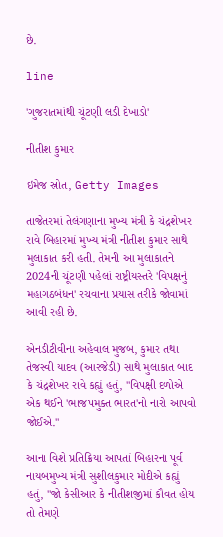છે.

line

'ગુજરાતમાંથી ચૂંટણી લડી દેખાડો'

નીતીશ કુમાર

ઇમેજ સ્રોત, Getty Images

તાજેતરમાં તેલંગણાના મુખ્ય મંત્રી કે ચંદ્રશેખર રાવે બિહારમાં મુખ્ય મંત્રી નીતીશ કુમાર સાથે મુલાકાત કરી હતી. તેમની આ મુલાકાતને 2024ની ચૂંટણી પહેલાં રાષ્ટ્રીયસ્તરે 'વિપક્ષનું મહાગઠબંધન' રચવાના પ્રયાસ તરીકે જોવામાં આવી રહી છે.

એનડીટીવીના અહેવાલ મુજબ, કુમાર તથા તેજસ્વી યાદવ (આરજેડી) સાથે મુલાકાત બાદ કે ચંદ્રશેખર રાવે કહ્યું હતું, "વિપક્ષી દળોએ એક થઈને 'ભાજપમુક્ત ભારત'નો નારો આપવો જોઈએ."

આના વિશે પ્રતિક્રિયા આપતાં બિહારના પૂર્વ નાયબમુખ્ય મંત્રી સુશીલકુમાર મોદીએ કહ્યું હતું, "જો કેસીઆર કે નીતીશજીમાં કૌવત હોય તો તેમણે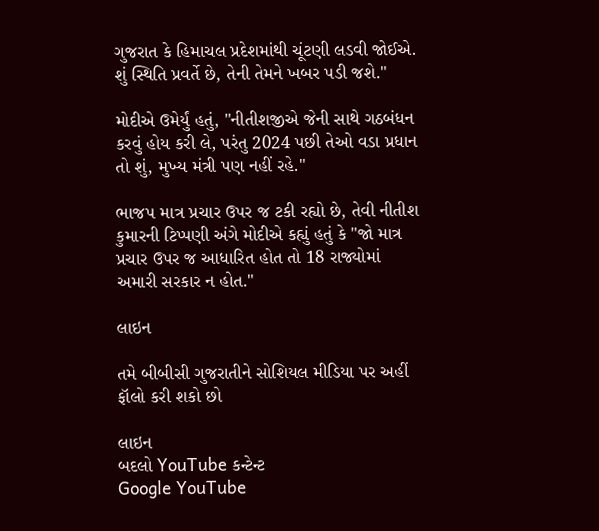ગુજરાત કે હિમાચલ પ્રદેશમાંથી ચૂંટણી લડવી જોઈએ. શું સ્થિતિ પ્રવર્તે છે, તેની તેમને ખબર પડી જશે."

મોદીએ ઉમેર્યું હતું, "નીતીશજીએ જેની સાથે ગઠબંધન કરવું હોય કરી લે, પરંતુ 2024 પછી તેઓ વડા પ્રધાન તો શું, મુખ્ય મંત્રી પણ નહીં રહે."

ભાજપ માત્ર પ્રચાર ઉપર જ ટકી રહ્યો છે, તેવી નીતીશ કુમારની ટિપ્પણી અંગે મોદીએ કહ્યું હતું કે "જો માત્ર પ્રચાર ઉપર જ આધારિત હોત તો 18 રાજ્યોમાં અમારી સરકાર ન હોત."

લાઇન

તમે બીબીસી ગુજરાતીને સોશિયલ મીડિયા પર અહીં ફૉલો કરી શકો છો

લાઇન
બદલો YouTube કન્ટેન્ટ
Google YouTube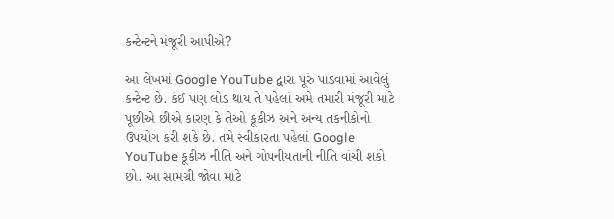કન્ટેન્ટને મંજૂરી આપીએ?

આ લેખમાં Google YouTube દ્વારા પૂરું પાડવામાં આવેલું કન્ટેન્ટ છે. કંઈ પણ લોડ થાય તે પહેલાં અમે તમારી મંજૂરી માટે પૂછીએ છીએ કારણ કે તેઓ કૂકીઝ અને અન્ય તકનીકોનો ઉપયોગ કરી શકે છે. તમે સ્વીકારતા પહેલાં Google YouTube કૂકીઝ નીતિ અને ગોપનીયતાની નીતિ વાંચી શકો છો. આ સામગ્રી જોવા માટે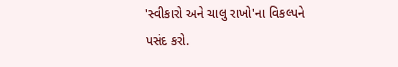'સ્વીકારો અને ચાલુ રાખો'ના વિકલ્પને પસંદ કરો.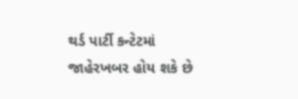થર્ડ પાર્ટી કન્ટેટમાં જાહેરખબર હોય શકે છે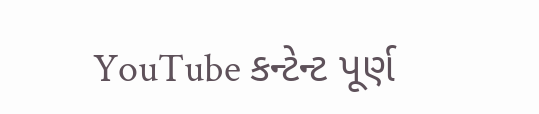YouTube કન્ટેન્ટ પૂર્ણ